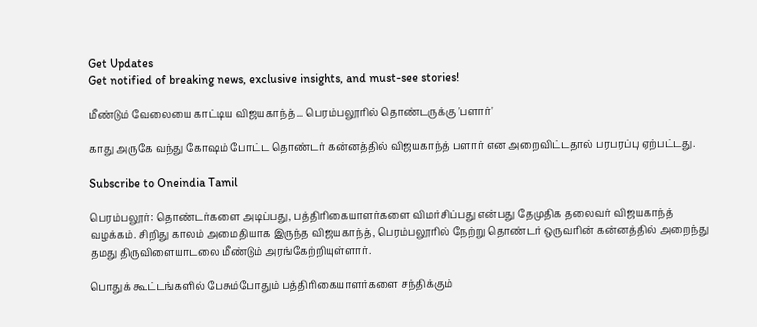Get Updates
Get notified of breaking news, exclusive insights, and must-see stories!

மீண்டும் வேலையை காட்டிய விஜயகாந்த்... பெரம்பலூரில் தொண்டருக்கு 'பளார்'

காது அருகே வந்து கோஷம் போட்ட தொண்டர் கன்னத்தில் விஜயகாந்த் பளார் என அறைவிட்டதால் பரபரப்பு ஏற்பட்டது.

Subscribe to Oneindia Tamil

பெரம்பலூர்: தொண்டர்களை அடிப்பது, பத்திரிகையாளர்களை விமர்சிப்பது என்பது தேமுதிக தலைவர் விஜயகாந்த் வழக்கம். சிறிது காலம் அமைதியாக இருந்த விஜயகாந்த், பெரம்பலூரில் நேற்று தொண்டர் ஒருவரின் கன்னத்தில் அறைந்து தமது திருவிளையாடலை மீண்டும் அரங்கேற்றியுள்ளார்.

பொதுக் கூட்டங்களில் பேசும்போதும் பத்திரிகையாளர்களை சந்திக்கும்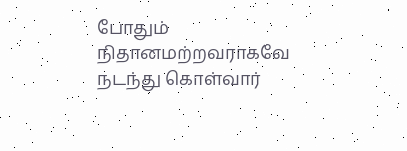போதும் நிதானமற்றவராகவே நடந்து கொள்வார்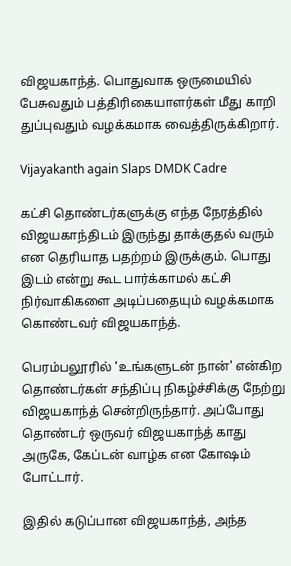விஜயகாந்த். பொதுவாக ஒருமையில் பேசுவதும் பத்திரிகையாளர்கள் மீது காறி துப்புவதும் வழக்கமாக வைத்திருக்கிறார்.

Vijayakanth again Slaps DMDK Cadre

கட்சி தொண்டர்களுக்கு எந்த நேரத்தில் விஜயகாந்திடம் இருந்து தாக்குதல் வரும் என தெரியாத பதற்றம் இருக்கும். பொது இடம் என்று கூட பார்க்காமல் கட்சி நிர்வாகிகளை அடிப்பதையும் வழக்கமாக கொண்டவர் விஜயகாந்த்.

பெரம்பலூரில் 'உங்களுடன் நான்' என்கிற தொண்டர்கள் சந்திப்பு நிகழ்ச்சிக்கு நேற்று விஜயகாந்த் சென்றிருந்தார். அப்போது தொண்டர் ஒருவர் விஜயகாந்த் காது அருகே, கேப்டன் வாழ்க என கோஷம் போட்டார்.

இதில் கடுப்பான விஜயகாந்த், அந்த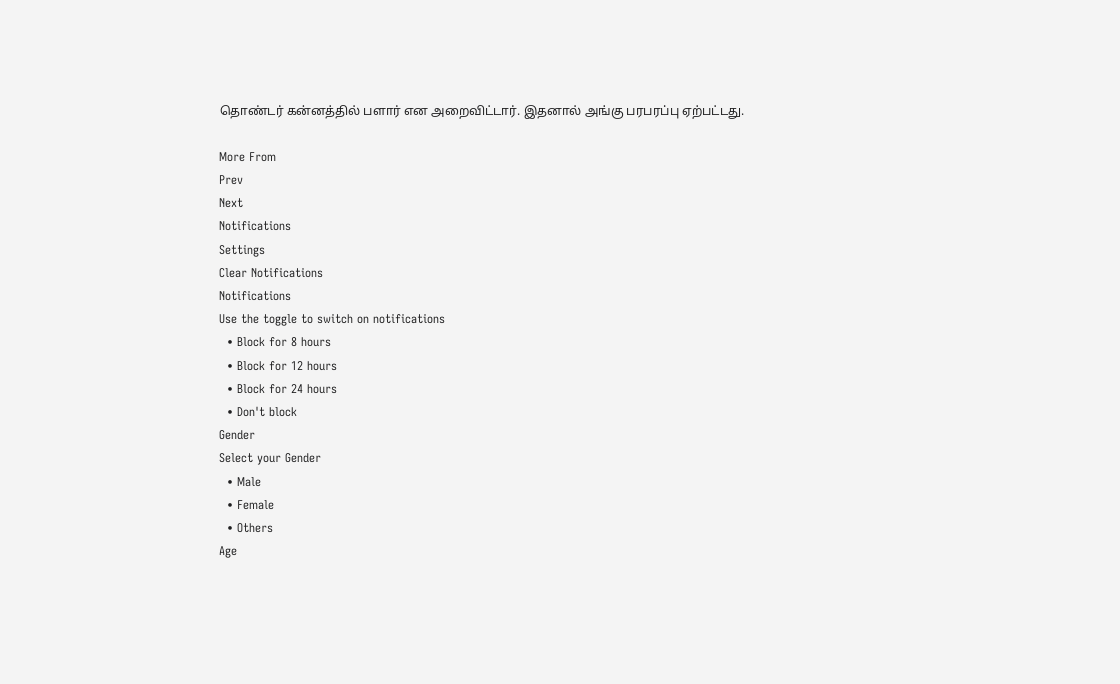தொண்டர் கன்னத்தில் பளார் என அறைவிட்டார். இதனால் அங்கு பரபரப்பு ஏற்பட்டது.

More From
Prev
Next
Notifications
Settings
Clear Notifications
Notifications
Use the toggle to switch on notifications
  • Block for 8 hours
  • Block for 12 hours
  • Block for 24 hours
  • Don't block
Gender
Select your Gender
  • Male
  • Female
  • Others
Age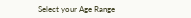Select your Age Range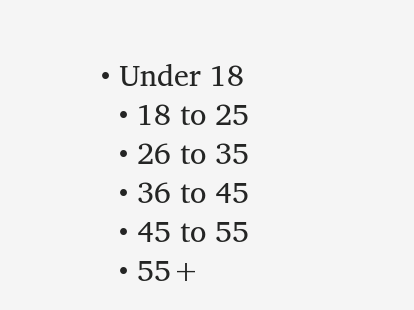• Under 18
  • 18 to 25
  • 26 to 35
  • 36 to 45
  • 45 to 55
  • 55+